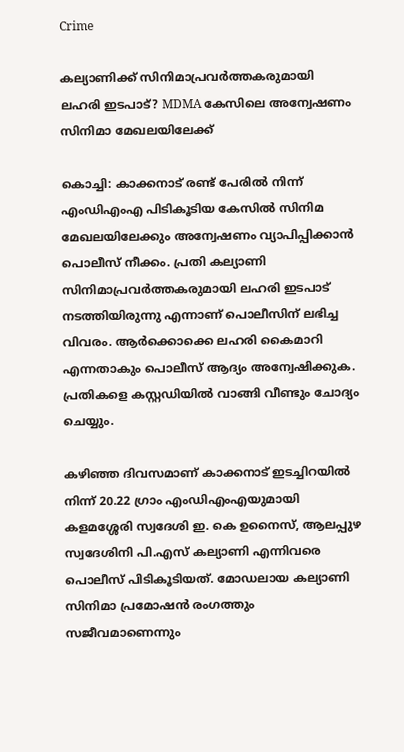Crime

കല്യാണിക്ക് സിനിമാപ്രവർത്തകരുമായി ലഹരി ഇടപാട്? MDMA കേസിലെ അന്വേഷണം സിനിമാ മേഖലയിലേക്ക്

കൊച്ചി: കാക്കനാട് രണ്ട് പേരിൽ നിന്ന് എംഡിഎംഎ പിടികൂടിയ കേസിൽ സിനിമ മേഖലയിലേക്കും അന്വേഷണം വ്യാപിപ്പിക്കാൻ പൊലീസ് നീക്കം. പ്രതി കല്യാണി സിനിമാപ്രവർത്തകരുമായി ലഹരി ഇടപാട് നടത്തിയിരുന്നു എന്നാണ് പൊലീസിന് ലഭിച്ച വിവരം. ആർക്കൊക്കെ ലഹരി കൈമാറി എന്നതാകും പൊലീസ് ആദ്യം അന്വേഷിക്കുക. പ്രതികളെ കസ്റ്റഡിയിൽ വാങ്ങി വീണ്ടും ചോദ്യം ചെയ്യും.

കഴിഞ്ഞ ദിവസമാണ് കാക്കനാട് ഇടച്ചിറയിൽ നിന്ന് 20.22 ഗ്രാം എംഡിഎംഎയുമായി കളമശ്ശേരി സ്വദേശി ഇ. കെ ഉനൈസ്, ആലപ്പുഴ സ്വദേശിനി പി.എസ് കല്യാണി എന്നിവരെ പൊലീസ് പിടികൂടിയത്. മോഡലായ കല്യാണി സിനിമാ പ്രമോഷൻ രംഗത്തും സജീവമാണെന്നും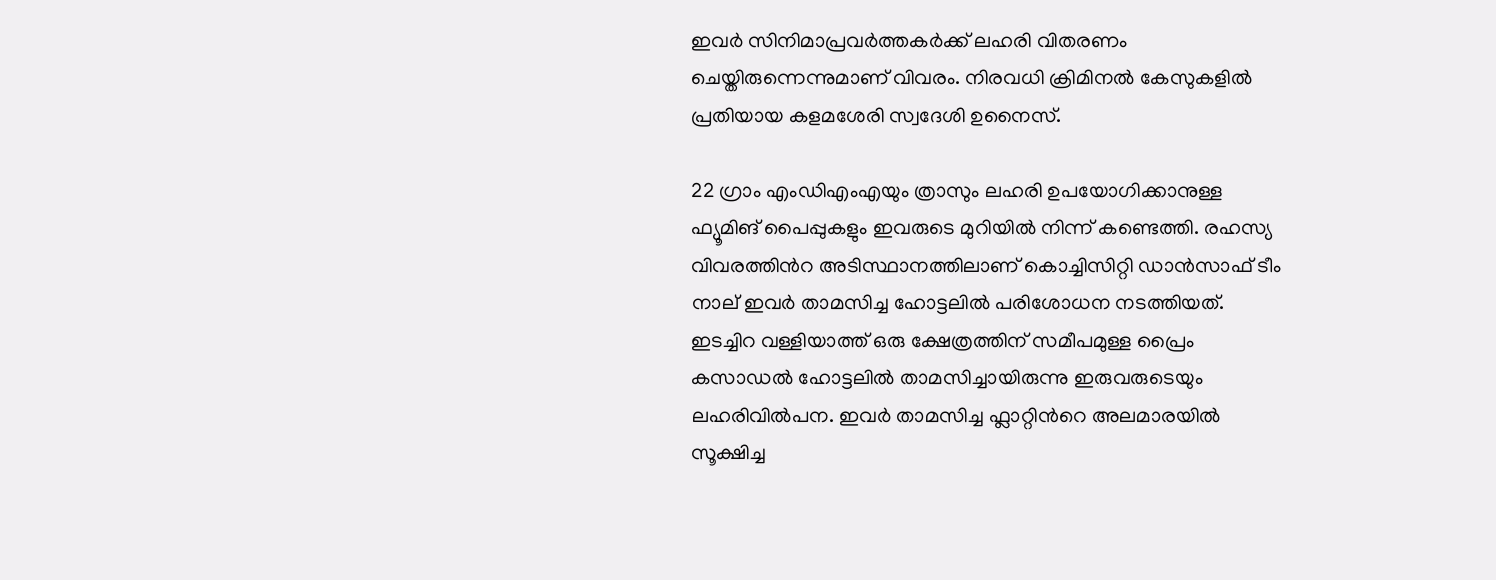ഇവർ സിനിമാപ്രവർത്തകർക്ക് ലഹരി വിതരണം ചെയ്തിരുന്നെന്നുമാണ് വിവരം. നിരവധി ക്രിമിനല്‍ കേസുകളില്‍ പ്രതിയായ കളമശേരി സ്വദേശി ഉനൈസ്.

22 ഗ്രാം എം‍ഡിഎംഎയും ത്രാസും ലഹരി ഉപയോഗിക്കാനുള്ള ഫ്യൂമിങ് പൈപ്പുകളും ഇവരുടെ മുറിയില്‍ നിന്ന് കണ്ടെത്തി. രഹസ്യ വിവരത്തിന്‍റ അടിസ്ഥാനത്തിലാണ് കൊച്ചിസിറ്റി ഡാന്‍സാഫ് ടീം നാല് ഇവര്‍ താമസിച്ച ഹോട്ടലില്‍ പരിശോധന നടത്തിയത്. ഇടച്ചിറ വള്ളിയാത്ത് ഒരു ക്ഷേത്രത്തിന് സമീപമുള്ള പ്രൈം കസാഡൽ ഹോട്ടലില്‍ താമസിച്ചായിരുന്നു ഇരുവരുടെയും ലഹരിവില്‍പന. ഇവര്‍ താമസിച്ച ഫ്ലാറ്റിന്‍റെ അലമാരയില്‍ സൂക്ഷിച്ച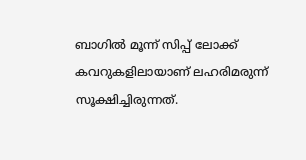ബാഗില്‍ മൂന്ന് സിപ്പ് ലോക്ക് കവറുകളിലായാണ് ലഹരിമരുന്ന് സൂക്ഷിച്ചിരുന്നത്.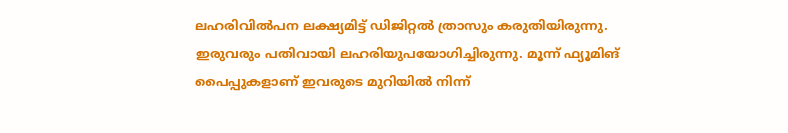ലഹരിവില്‍പന ലക്ഷ്യമിട്ട് ഡിജിറ്റല്‍ ത്രാസും കരുതിയിരുന്നു. ഇരുവരും പതിവായി ലഹരിയുപയോഗിച്ചിരുന്നു. മൂന്ന് ഫ്യൂമിങ് പൈപ്പുകളാണ് ഇവരുടെ മുറിയില്‍ നിന്ന്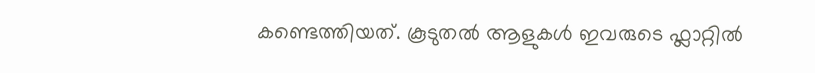കണ്ടെത്തിയത്. കൂടുതല്‍ ആളുകള്‍ ഇവരുടെ ഫ്ലാറ്റില്‍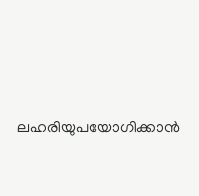ലഹരിയുപയോഗിക്കാന്‍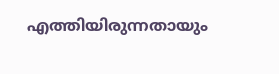എത്തിയിരുന്നതായും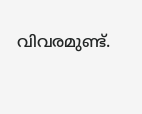വിവരമുണ്ട്.